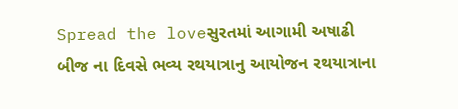Spread the loveસુરતમાં આગામી અષાઢી બીજ ના દિવસે ભવ્ય રથયાત્રાનુ આયોજન રથયાત્રાના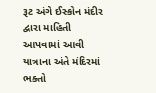રૂટ અંગે ઈસ્કોન મંદીર દ્વારા માહિતી આપવામાં આવી યાત્રાના અંતે મંદિરમાં ભક્તો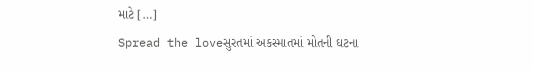માટે […]
Spread the loveસુરતમાં અકસ્માતમાં મોતની ઘટના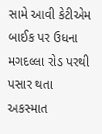સામે આવી કેટીએમ બાઈક પર ઉધના મગદલ્લા રોડ પરથી પસાર થતા અકસ્માત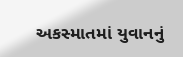અકસ્માતમાં યુવાનનું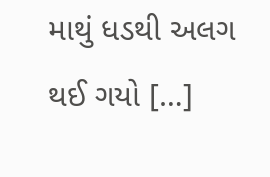માથું ધડથી અલગ થઈ ગયો […]